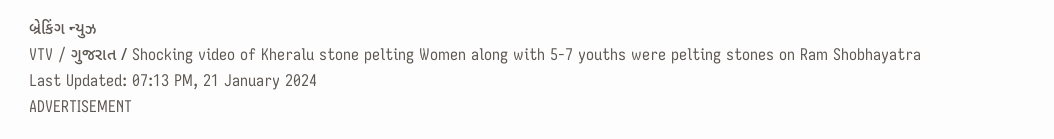બ્રેકિંગ ન્યુઝ
VTV / ગુજરાત / Shocking video of Kheralu stone pelting Women along with 5-7 youths were pelting stones on Ram Shobhayatra
Last Updated: 07:13 PM, 21 January 2024
ADVERTISEMENT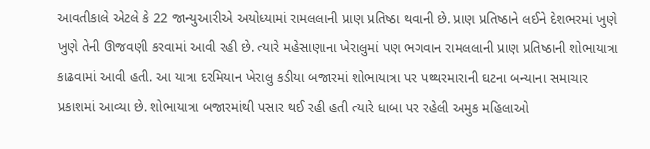આવતીકાલે એટલે કે 22 જાન્યુઆરીએ અયોધ્યામાં રામલલાની પ્રાણ પ્રતિષ્ઠા થવાની છે. પ્રાણ પ્રતિષ્ઠાને લઈને દેશભરમાં ખુણે ખુણે તેની ઊજવણી કરવામાં આવી રહી છે. ત્યારે મહેસાણાના ખેરાલુમાં પણ ભગવાન રામલલાની પ્રાણ પ્રતિષ્ઠાની શોભાયાત્રા કાઢવામાં આવી હતી. આ યાત્રા દરમિયાન ખેરાલુ કડીયા બજારમાં શોભાયાત્રા પર પથ્થરમારાની ઘટના બન્યાના સમાચાર પ્રકાશમાં આવ્યા છે. શોભાયાત્રા બજારમાંથી પસાર થઈ રહી હતી ત્યારે ધાબા પર રહેલી અમુક મહિલાઓ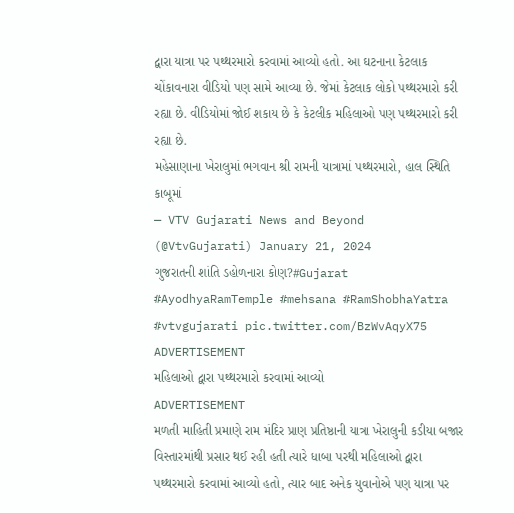દ્વારા યાત્રા પર પથ્થરમારો કરવામાં આવ્યો હતો. આ ઘટનાના કેટલાક ચોંકાવનારા વીડિયો પણ સામે આવ્યા છે. જેમાં કેટલાક લોકો પથ્થરમારો કરી રહ્યા છે. વીડિયોમાં જોઈ શકાય છે કે કેટલીક મહિલાઓ પણ પથ્થરમારો કરી રહ્યા છે.
મહેસાણાના ખેરાલુમાં ભગવાન શ્રી રામની યાત્રામાં પથ્થરમારો, હાલ સ્થિતિ કાબૂમાં
— VTV Gujarati News and Beyond (@VtvGujarati) January 21, 2024
ગુજરાતની શાંતિ ડહોળનારા કોણ?#Gujarat #AyodhyaRamTemple #mehsana #RamShobhaYatra #vtvgujarati pic.twitter.com/BzWvAqyX75
ADVERTISEMENT
મહિલાઓ દ્વારા પથ્થરમારો કરવામાં આવ્યો
ADVERTISEMENT
મળતી માહિતી પ્રમાણે રામ મંદિર પ્રાણ પ્રતિષ્ઠાની યાત્રા ખેરાલુની કડીયા બજાર વિસ્તારમાંથી પ્રસાર થઈ રહી હતી ત્યારે ધાબા પરથી મહિલાઓ દ્વારા પથ્થરમારો કરવામાં આવ્યો હતો, ત્યાર બાદ અનેક યુવાનોએ પણ યાત્રા પર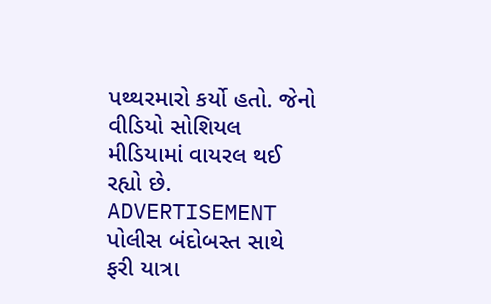પથ્થરમારો કર્યો હતો. જેનો વીડિયો સોશિયલ મીડિયામાં વાયરલ થઈ રહ્યો છે.
ADVERTISEMENT
પોલીસ બંદોબસ્ત સાથે ફરી યાત્રા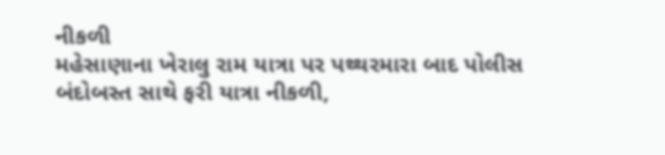નીકળી
મહેસાણાના ખેરાલુ રામ યાત્રા પર પથ્થરમારા બાદ પોલીસ બંદોબસ્ત સાથે ફરી યાત્રા નીકળી,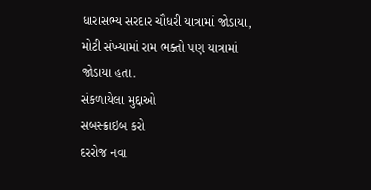ધારાસભ્ય સરદાર ચૌધરી યાત્રામાં જોડાયા, મોટી સંખ્યામાં રામ ભક્તો પણ યાત્રામાં જોડાયા હતા.
સંકળાયેલા મુદ્દાઓ
સબસ્ક્રાઇબ કરો
દરરોજ નવા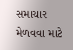સમાચાર મેળવવા માટે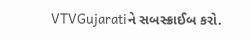VTVGujaratiને સબસ્ક્રાઈબ કરો.